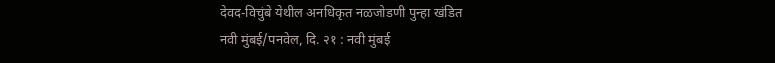देवद-विचुंबे येथील अनधिकृत नळजोडणी पुन्हा खंडित
नवी मुंबई/पनवेल, दि. २१ : नवी मुंबई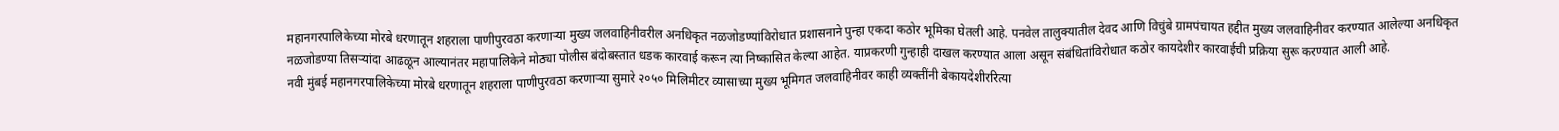महानगरपालिकेच्या मोरबे धरणातून शहराला पाणीपुरवठा करणाऱ्या मुख्य जलवाहिनीवरील अनधिकृत नळजोडण्यांविरोधात प्रशासनाने पुन्हा एकदा कठोर भूमिका घेतली आहे. पनवेल तालुक्यातील देवद आणि विचुंबे ग्रामपंचायत हद्दीत मुख्य जलवाहिनीवर करण्यात आलेल्या अनधिकृत नळजोडण्या तिसऱ्यांदा आढळून आल्यानंतर महापालिकेने मोठ्या पोलीस बंदोबस्तात धडक कारवाई करून त्या निष्कासित केल्या आहेत. याप्रकरणी गुन्हाही दाखल करण्यात आला असून संबंधितांविरोधात कठोर कायदेशीर कारवाईची प्रक्रिया सुरू करण्यात आली आहे.
नवी मुंबई महानगरपालिकेच्या मोरबे धरणातून शहराला पाणीपुरवठा करणाऱ्या सुमारे २०५० मिलिमीटर व्यासाच्या मुख्य भूमिगत जलवाहिनीवर काही व्यक्तींनी बेकायदेशीररित्या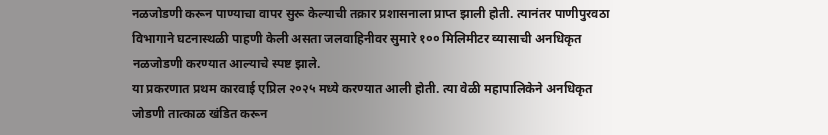नळजोडणी करून पाण्याचा वापर सुरू केल्याची तक्रार प्रशासनाला प्राप्त झाली होती. त्यानंतर पाणीपुरवठा विभागाने घटनास्थळी पाहणी केली असता जलवाहिनीवर सुमारे १०० मिलिमीटर व्यासाची अनधिकृत नळजोडणी करण्यात आल्याचे स्पष्ट झाले.
या प्रकरणात प्रथम कारवाई एप्रिल २०२५ मध्ये करण्यात आली होती. त्या वेळी महापालिकेने अनधिकृत जोडणी तात्काळ खंडित करून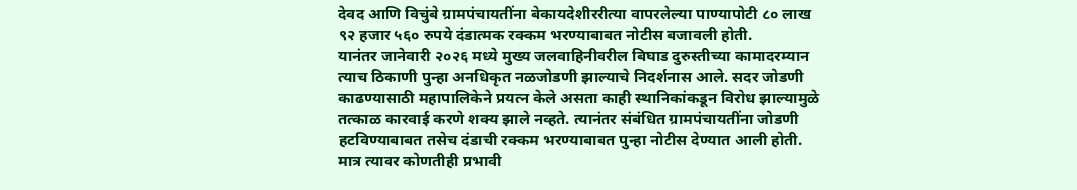देवद आणि विचुंबे ग्रामपंचायतींना बेकायदेशीररीत्या वापरलेल्या पाण्यापोटी ८० लाख ९२ हजार ५६० रुपये दंडात्मक रक्कम भरण्याबाबत नोटीस बजावली होती.
यानंतर जानेवारी २०२६ मध्ये मुख्य जलवाहिनीवरील बिघाड दुरुस्तीच्या कामादरम्यान त्याच ठिकाणी पुन्हा अनधिकृत नळजोडणी झाल्याचे निदर्शनास आले. सदर जोडणी काढण्यासाठी महापालिकेने प्रयत्न केले असता काही स्थानिकांकडून विरोध झाल्यामुळे तत्काळ कारवाई करणे शक्य झाले नव्हते. त्यानंतर संबंधित ग्रामपंचायतींना जोडणी हटविण्याबाबत तसेच दंडाची रक्कम भरण्याबाबत पुन्हा नोटीस देण्यात आली होती. मात्र त्यावर कोणतीही प्रभावी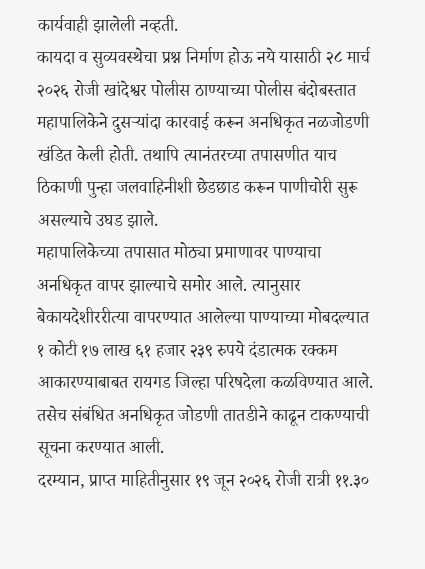कार्यवाही झालेली नव्हती.
कायदा व सुव्यवस्थेचा प्रश्न निर्माण होऊ नये यासाठी २८ मार्च २०२६ रोजी खांदेश्वर पोलीस ठाण्याच्या पोलीस बंदोबस्तात महापालिकेने दुसऱ्यांदा कारवाई करून अनधिकृत नळजोडणी खंडित केली होती. तथापि त्यानंतरच्या तपासणीत याच ठिकाणी पुन्हा जलवाहिनीशी छेडछाड करून पाणीचोरी सुरू असल्याचे उघड झाले.
महापालिकेच्या तपासात मोठ्या प्रमाणावर पाण्याचा अनधिकृत वापर झाल्याचे समोर आले. त्यानुसार बेकायदेशीररीत्या वापरण्यात आलेल्या पाण्याच्या मोबदल्यात १ कोटी १७ लाख ६१ हजार २३९ रुपये दंडात्मक रक्कम आकारण्याबाबत रायगड जिल्हा परिषदेला कळविण्यात आले. तसेच संबंधित अनधिकृत जोडणी तातडीने काढून टाकण्याची सूचना करण्यात आली.
दरम्यान, प्राप्त माहितीनुसार १९ जून २०२६ रोजी रात्री ११.३०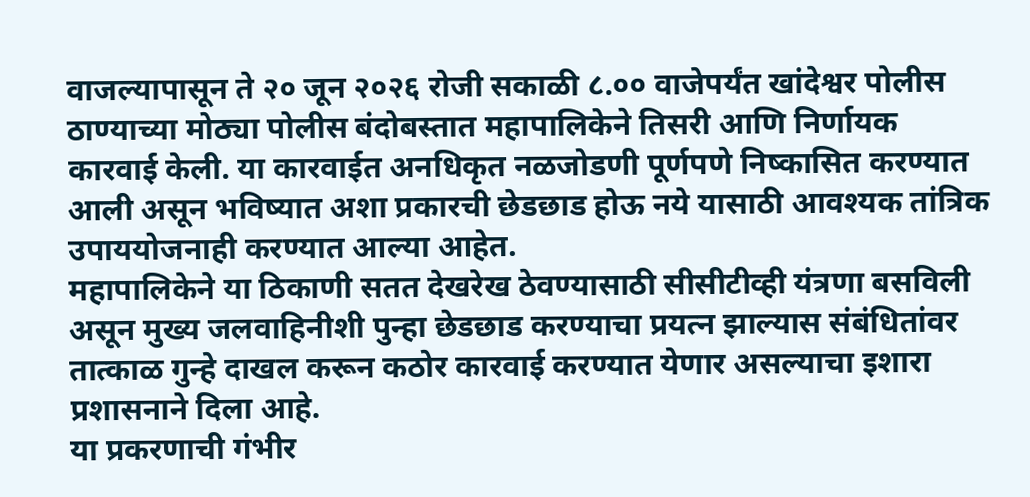वाजल्यापासून ते २० जून २०२६ रोजी सकाळी ८.०० वाजेपर्यंत खांदेश्वर पोलीस ठाण्याच्या मोठ्या पोलीस बंदोबस्तात महापालिकेने तिसरी आणि निर्णायक कारवाई केली. या कारवाईत अनधिकृत नळजोडणी पूर्णपणे निष्कासित करण्यात आली असून भविष्यात अशा प्रकारची छेडछाड होऊ नये यासाठी आवश्यक तांत्रिक उपाययोजनाही करण्यात आल्या आहेत.
महापालिकेने या ठिकाणी सतत देखरेख ठेवण्यासाठी सीसीटीव्ही यंत्रणा बसविली असून मुख्य जलवाहिनीशी पुन्हा छेडछाड करण्याचा प्रयत्न झाल्यास संबंधितांवर तात्काळ गुन्हे दाखल करून कठोर कारवाई करण्यात येणार असल्याचा इशारा प्रशासनाने दिला आहे.
या प्रकरणाची गंभीर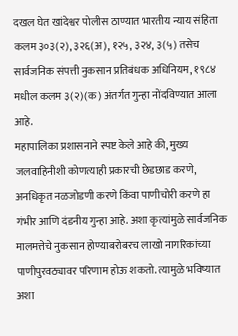दखल घेत खांदेश्वर पोलीस ठाण्यात भारतीय न्याय संहिता कलम ३०३(२), ३२६(अ), १२५, ३२४, ३(५) तसेच सार्वजनिक संपत्ती नुकसान प्रतिबंधक अधिनियम, १९८४ मधील कलम ३(२)(क) अंतर्गत गुन्हा नोंदविण्यात आला आहे.
महापालिका प्रशासनाने स्पष्ट केले आहे की, मुख्य जलवाहिनीशी कोणत्याही प्रकारची छेडछाड करणे, अनधिकृत नळजोडणी करणे किंवा पाणीचोरी करणे हा गंभीर आणि दंडनीय गुन्हा आहे. अशा कृत्यांमुळे सार्वजनिक मालमत्तेचे नुकसान होण्याबरोबरच लाखो नागरिकांच्या पाणीपुरवठ्यावर परिणाम होऊ शकतो. त्यामुळे भविष्यात अशा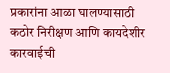प्रकारांना आळा घालण्यासाठी कठोर निरीक्षण आणि कायदेशीर कारवाईची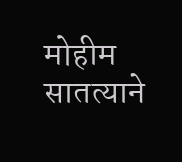मोहीम सातत्याने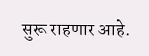सुरू राहणार आहे.